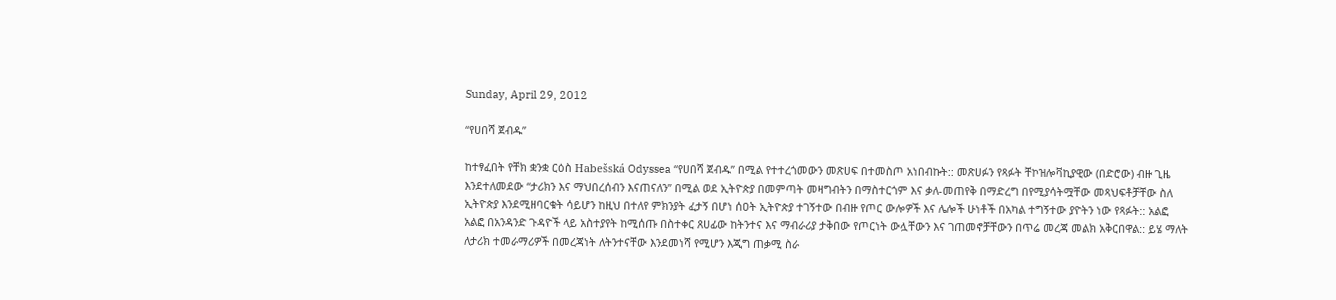Sunday, April 29, 2012

“የሀበሻ ጀብዱ”

ከተፃፈበት የቸክ ቋንቋ ርዕስ Habešská Odyssea “የሀበሻ ጀብዱ” በሚል የተተረጎመውን መጽሀፍ በተመስጦ አነበብኩት:: መጽሀፉን የጻፉት ቸኮዝሎቫኪያዊው (በድሮው) ብዙ ጊዜ እንደተለመደው “ታሪክን እና ማህበረሰብን እናጠናለን” በሚል ወደ ኢትዮጵያ በመምጣት መዛግብትን በማስተርጎም እና ቃለ-መጠየቅ በማድረግ በየሚያሳትሟቸው መጻህፍቶቻቸው ስለ ኢትዮጵያ እንደሚዘባርቁት ሳይሆን ከዚህ በተለየ ምክንያት ፈታኝ በሆነ ሰዐት ኢትዮጵያ ተገኝተው በብዙ የጦር ውሎዎች እና ሌሎች ሁነቶች በአካል ተግኝተው ያዮትን ነው የጻፉት:: አልፎ አልፎ በአንዳንድ ጉዳዮች ላይ አስተያየት ከሚሰጡ በስተቀር ጸሀፊው ከትንተና እና ማብራሪያ ታቅበው የጦርነት ውሏቸውን እና ገጠመኖቻቸውን በጥሬ መረጃ መልክ አቅርበዋል:: ይሄ ማለት ለታሪክ ተመራማሪዎች በመረጃነት ለትንተናቸው እንደመነሻ የሚሆን እጂግ ጠቃሚ ስራ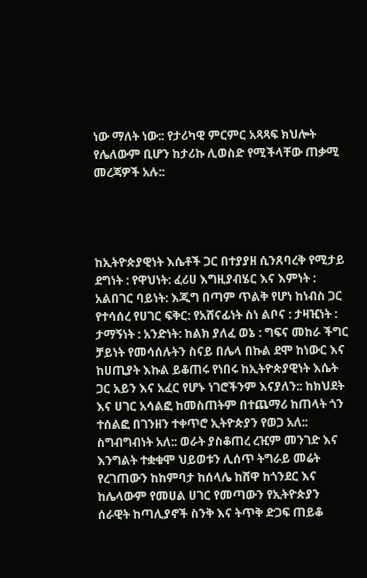ነው ማለት ነው:: የታሪካዊ ምርምር አጻጻፍ ክህሎት የሌለውም ቢሆን ከታሪኩ ሊወስድ የሚችላቸው ጠቃሚ መረጃዎች አሉ::




ከኢትዮጵያዊነት እሴቶች ጋር በተያያዘ ሲንጸባረቅ የሚታይ ደግነት : የዋህነት: ፈሪሀ እግዚያብሄር እና እምነት : አልበገር ባይነት: እጂግ በጣም ጥልቅ የሆነ ከነብስ ጋር የተሳሰረ የሀገር ፍቅር: የአሸናፊነት ስነ ልቦና : ታዛዢነት : ታማኝነት : አንድነት: ከልክ ያለፈ ወኔ : ግፍና መከራ ችግር ቻይነት የመሳሰሉትን ስናይ በሌላ በኩል ደሞ ከነውር እና ከሀጢያት እኩል ይቆጠሩ የነበሩ ከኢትዮጵያዊነት እሴት ጋር አይን እና አፈር የሆኑ ነገሮችንም እናያለን:: ከክህደት እና ሀገር አሳልፎ ከመስጠትም በተጨማሪ ከጠላት ጎን ተሰልፎ በገንዘን ተቀጥሮ ኢትዮጵያን የወጋ አለ:: ስግብግብነት አለ:: ወራት ያስቆጠረ ረዢም መንገድ እና እንግልት ተቋቁሞ ህይወቱን ሊሰጥ ትግራይ መሬት የረገጠውን ከከምባታ ከሰላሌ ከሸዋ ከጎንደር እና ከሌላውም የመሀል ሀገር የመጣውን የኢትዮጵያን ሰራዊት ከጣሊያኖች ስንቅ እና ትጥቅ ድጋፍ ጠይቆ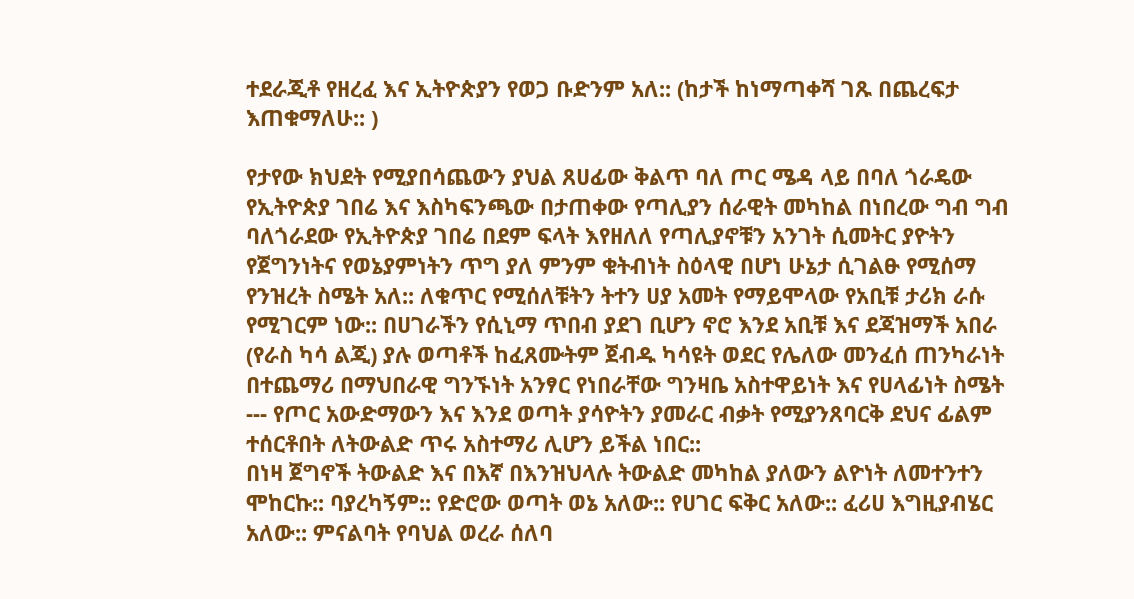ተደራጂቶ የዘረፈ እና ኢትዮጵያን የወጋ ቡድንም አለ:: (ከታች ከነማጣቀሻ ገጹ በጨረፍታ እጠቁማለሁ:: )

የታየው ክህደት የሚያበሳጨውን ያህል ጸሀፊው ቅልጥ ባለ ጦር ሜዳ ላይ በባለ ጎራዴው የኢትዮጵያ ገበሬ እና እስካፍንጫው በታጠቀው የጣሊያን ሰራዊት መካከል በነበረው ግብ ግብ ባለጎራደው የኢትዮጵያ ገበሬ በደም ፍላት እየዘለለ የጣሊያኖቹን አንገት ሲመትር ያዮትን የጀግንነትና የወኔያምነትን ጥግ ያለ ምንም ቁትብነት ስዕላዊ በሆነ ሁኔታ ሲገልፁ የሚሰማ የንዝረት ስሜት አለ:: ለቁጥር የሚሰለቹትን ትተን ሀያ አመት የማይሞላው የአቢቹ ታሪክ ራሱ የሚገርም ነው:: በሀገራችን የሲኒማ ጥበብ ያደገ ቢሆን ኖሮ እንደ አቢቹ እና ደጃዝማች አበራ (የራስ ካሳ ልጂ) ያሉ ወጣቶች ከፈጸሙትም ጀብዱ ካሳዩት ወደር የሌለው መንፈሰ ጠንካራነት በተጨማሪ በማህበራዊ ግንኙነት አንፃር የነበራቸው ግንዛቤ አስተዋይነት እና የሀላፊነት ስሜት --- የጦር አውድማውን እና እንደ ወጣት ያሳዮትን ያመራር ብቃት የሚያንጸባርቅ ደህና ፊልም ተሰርቶበት ለትውልድ ጥሩ አስተማሪ ሊሆን ይችል ነበር::
በነዛ ጀግኖች ትውልድ እና በእኛ በእንዝህላሉ ትውልድ መካከል ያለውን ልዮነት ለመተንተን ሞከርኩ:: ባያረካኝም:: የድሮው ወጣት ወኔ አለው:: የሀገር ፍቅር አለው:: ፈሪሀ እግዚያብሄር አለው:: ምናልባት የባህል ወረራ ሰለባ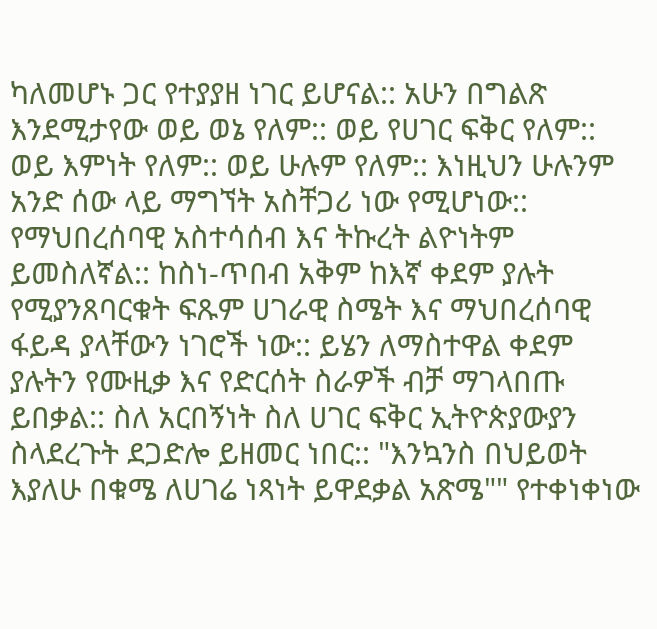ካለመሆኑ ጋር የተያያዘ ነገር ይሆናል:: አሁን በግልጽ እንደሚታየው ወይ ወኔ የለም:: ወይ የሀገር ፍቅር የለም:: ወይ እምነት የለም:: ወይ ሁሉም የለም:: እነዚህን ሁሉንም አንድ ሰው ላይ ማግኘት አስቸጋሪ ነው የሚሆነው:: የማህበረሰባዊ አስተሳሰብ እና ትኩረት ልዮነትም ይመስለኛል:: ከስነ-ጥበብ አቅም ከእኛ ቀደም ያሉት የሚያንጸባርቁት ፍጹም ሀገራዊ ስሜት እና ማህበረሰባዊ ፋይዳ ያላቸውን ነገሮች ነው:: ይሄን ለማስተዋል ቀደም ያሉትን የሙዚቃ እና የድርሰት ስራዎች ብቻ ማገላበጡ ይበቃል:: ስለ አርበኝነት ስለ ሀገር ፍቅር ኢትዮጵያውያን ስላደረጉት ደጋድሎ ይዘመር ነበር:: "እንኳንስ በህይወት እያለሁ በቁሜ ለሀገሬ ነጻነት ይዋደቃል አጽሜ"" የተቀነቀነው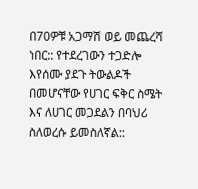በ70ዎቹ አጋማሽ ወይ መጨረሻ ነበር:: የተደረገውን ተጋድሎ እየሰሙ ያደጉ ትውልዶች በመሆናቸው የሀገር ፍቅር ስሜት እና ለሀገር መጋደልን በባህሪ ስለወረሱ ይመስለኛል::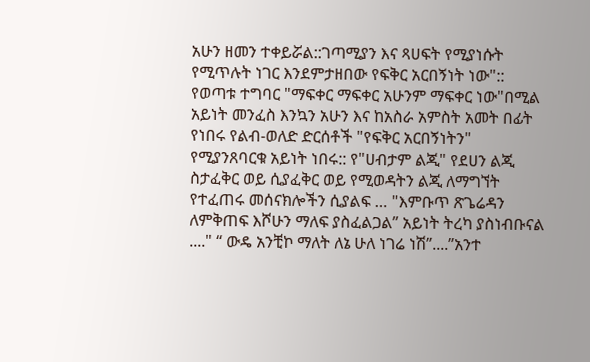አሁን ዘመን ተቀይሯል::ገጣሚያን እና ጻሀፍት የሚያነሱት የሚጥሉት ነገር እንደምታዘበው የፍቅር አርበኝነት ነው":: የወጣቱ ተግባር "ማፍቀር ማፍቀር አሁንም ማፍቀር ነው"በሚል አይነት መንፈስ እንኳን አሁን እና ከአስራ አምስት አመት በፊት የነበሩ የልብ-ወለድ ድርሰቶች "የፍቅር አርበኝነትን" የሚያንጸባርቁ አይነት ነበሩ:: የ"ሀብታም ልጂ" የደሀን ልጂ ስታፈቅር ወይ ሲያፈቅር ወይ የሚወዳትን ልጂ ለማግኘት የተፈጠሩ መሰናክሎችን ሲያልፍ … "እምቡጥ ጽጌሬዳን ለምቅጠፍ እሾሁን ማለፍ ያስፈልጋል” አይነት ትረካ ያስነብቡናል ...." “ ውዴ አንቺኮ ማለት ለኔ ሁለ ነገሬ ነሽ”....”አንተ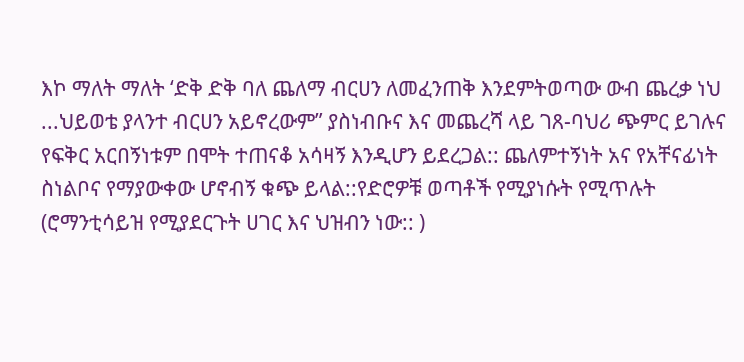እኮ ማለት ማለት ‘ድቅ ድቅ ባለ ጨለማ ብርሀን ለመፈንጠቅ እንደምትወጣው ውብ ጨረቃ ነህ ...ህይወቴ ያላንተ ብርሀን አይኖረውም” ያስነብቡና እና መጨረሻ ላይ ገጸ-ባህሪ ጭምር ይገሉና የፍቅር አርበኝነቱም በሞት ተጠናቆ አሳዛኝ እንዲሆን ይደረጋል:: ጨለምተኝነት አና የአቸናፊነት ስነልቦና የማያውቀው ሆኖብኝ ቁጭ ይላል::የድሮዎቹ ወጣቶች የሚያነሱት የሚጥሉት (ሮማንቲሳይዝ የሚያደርጉት ሀገር እና ህዝብን ነው:: )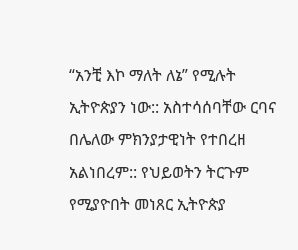“አንቺ እኮ ማለት ለኔ” የሚሉት ኢትዮጵያን ነው:: አስተሳሰባቸው ርባና በሌለው ምክንያታዊነት የተበረዘ አልነበረም:: የህይወትን ትርጉም የሚያዮበት መነጸር ኢትዮጵያ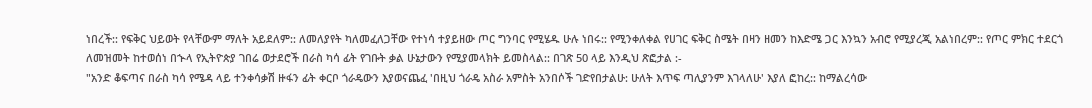ነበረች:: የፍቅር ህይወት የላቸውም ማለት አይደለም:: ለመለያየት ካለመፈለጋቸው የተነሳ ተያይዘው ጦር ግንባር የሚሄዱ ሁሉ ነበሩ:: የሚንቀለቀል የሀገር ፍቅር ስሜት በዛን ዘመን ከእድሜ ጋር እንኳን አብሮ የሚያረጂ አልነበረም:: የጦር ምክር ተደርጎ ለመዝመት ከተወሰነ በኍላ የኢትዮጵያ ገበሬ ወታደሮች በራስ ካሳ ፊት የገቡት ቃል ሁኔታውን የሚያመላክት ይመስላል:: በገጽ 50 ላይ እንዲህ ጽፎታል :-
"አንድ ቆፍጣና በራስ ካሳ የሜዳ ላይ ተንቀሳቃሽ ዙፋን ፊት ቀርቦ ጎራዴውን እያወናጨፈ 'በዚህ ጎራዴ አስራ አምስት አንበሶች ገድየበታልሁ: ሁለት እጥፍ ጣሊያንም እገላለሁ' እያለ ፎከረ:: ከማልረሳው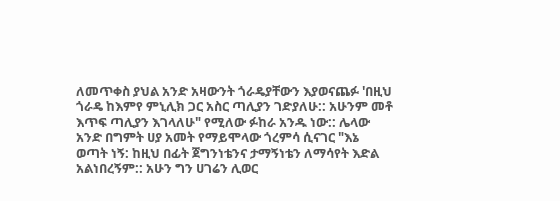ለመጥቀስ ያህል አንድ አዛውንት ጎራዴያቸውን እያወናጨፉ 'በዚህ ጎራዴ ከእምየ ምኒሊክ ጋር አስር ጣሊያን ገድያለሁ:: አሁንም መቶ እጥፍ ጣሊያን እገላለሁ" የሚለው ፉከራ አንዱ ነው:: ሌላው አንድ በግምት ሀያ አመት የማይሞላው ጎረምሳ ሲናገር "እኔ ወጣት ነኝ: ከዚህ በፊት ጀግንነቴንና ታማኝነቴን ለማሳየት እድል አልነበረኝም:: አሁን ግን ሀገሬን ሊወር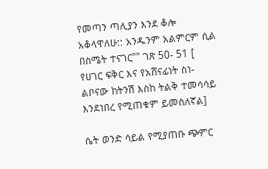የመጣን ጣሊያን እንደ ቆሎ አቆላዋለሁ:: አንዱንም አልምርም ሲል በስሜት ተናገር"" ገጽ 50- 51 [ የሀገር ፍቅር እና የአሸናፊነት ስነ-ልቦናው ከትንሽ እስከ ትልቅ ተመሳሳይ እንደነበረ የሚጠቁም ይመስለኛል]

ሴት ወንድ ሳይል የሚያጠቡ ጭምር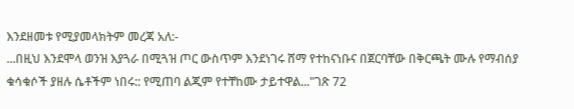እንደዘመቱ የሚያመላክትም መረጃ አለ:-
...በዚህ እንደሞላ ወንዝ እያጓራ በሚጓዝ ጦር ውስጥም እንደነገሩ ሸማ የተከናነቡና በጀርባቸው በቅርጫት ሙሉ የማብሰያ ቁሳቁሶች ያዘሉ ሴቶችም ነበሩ:: የሚጠባ ልጂም የተቸከሙ ታይተዋል..."ገጽ 72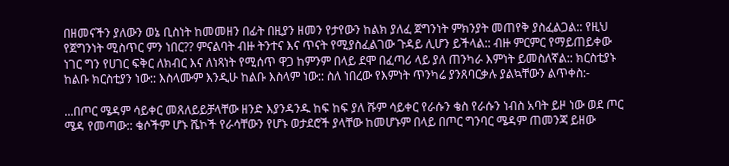በዘመናችን ያለውን ወኔ ቢስነት ከመመዘን በፊት በዚያን ዘመን የታየውን ከልክ ያለፈ ጀግንነት ምክንያት መጠየቅ ያስፈልጋል:: የዚህ የጀግንነት ሚስጥር ምን ነበር?? ምናልባት ብዙ ትንተና እና ጥናት የሚያስፈልገው ጉዳይ ሊሆን ይችላል:: ብዙ ምርምር የማይጠይቀው ነገር ግን የሀገር ፍቅር ለክብር እና ለነጻነት የሚሰጥ ዋጋ ከምንም በላይ ደሞ በፈጣሪ ላይ ያለ ጠንካራ እምነት ይመስለኛል:: ክርስቲያኑ ከልቡ ክርስቲያን ነው:: እስላሙም እንዲሁ ከልቡ እስላም ነው:: ስለ ነበረው የእምነት ጥንካሬ ያንጸባርቃሉ ያልኳቸውን ልጥቀስ:-

...በጦር ሜዳም ሳይቀር መጸለይይቻላቸው ዘንድ እያንዳንዱ ከፍ ከፍ ያለ ሹም ሳይቀር የራሱን ቄስ የራሱን ነብስ አባት ይዞ ነው ወደ ጦር ሜዳ የመጣው:: ቄሶችም ሆኑ ሼኮች የራሳቸውን የሆኑ ወታደሮች ያላቸው ከመሆኑም በላይ በጦር ግንባር ሜዳም ጠመንጃ ይዘው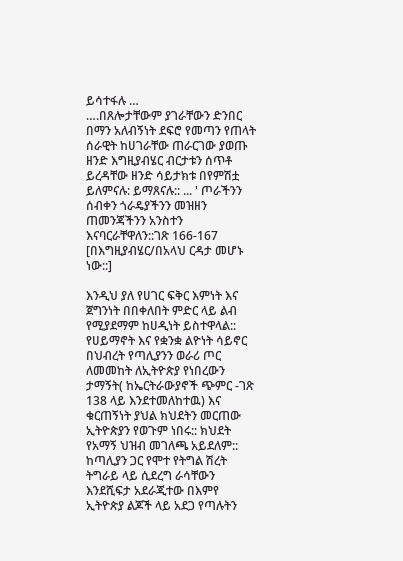ይሳተፋሉ …
….በጸሎታቸውም ያገራቸውን ድንበር በማን አለብኝነት ደፍሮ የመጣን የጠላት ሰራዊት ከሀገራቸው ጠራርገው ያወጡ ዘንድ እግዚያብሄር ብርታቱን ሰጥቶ ይረዳቸው ዘንድ ሳይታክቱ በየምሽቷ ይለምናሉ: ይማጸናሉ:: ... ' ጦራችንን ሰብቀን ጎራዴያችንን መዝዘን ጠመንጃችንን አንስተን እናባርራቸዋለን::ገጽ 166-167 [በእግዚያብሄር/በአላህ ርዳታ መሆኑ ነው::]

እንዲህ ያለ የሀገር ፍቅር እምነት እና ጀግንነት በበቀለበት ምድር ላይ ልብ የሚያደማም ከሀዲነት ይስተዋላል:: የሀይማኖት እና የቋንቋ ልዮነት ሳይኖር በህብረት የጣሊያንን ወራሪ ጦር ለመመከት ለኢትዮጵያ የነበረውን ታማኝት( ከኤርትራውያኖች ጭምር -ገጽ 138 ላይ እንደተመለከተዉ) እና ቁርጠኝነት ያህል ክህደትን መርጠው ኢትዮጵያን የወጉም ነበሩ:: ክህደት የአማኝ ህዝብ መገለጫ አይደለም:: ከጣሊያን ጋር የሞተ የትግል ሽረት ትግራይ ላይ ሲደረግ ራሳቸውን እንደሺፍታ አደራጂተው በእምየ ኢትዮጵያ ልጆች ላይ አደጋ የጣሉትን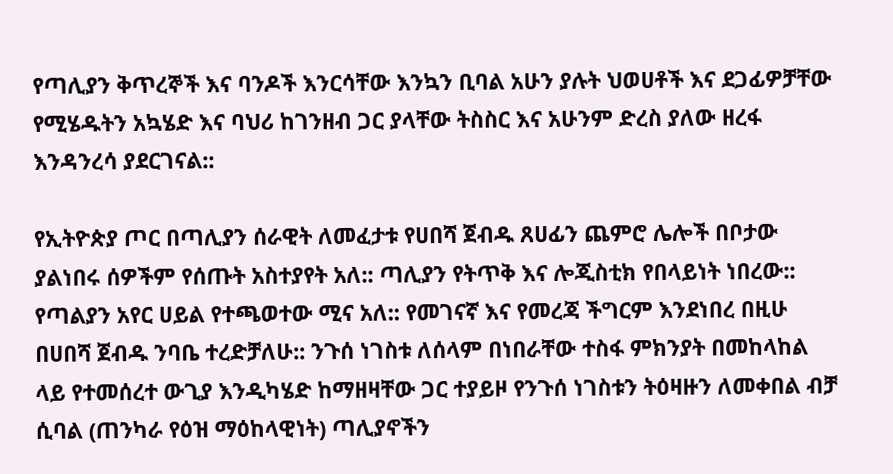የጣሊያን ቅጥረኞች እና ባንዶች እንርሳቸው እንኳን ቢባል አሁን ያሉት ህወሀቶች እና ደጋፊዎቻቸው የሚሄዱትን አኳሄድ እና ባህሪ ከገንዘብ ጋር ያላቸው ትስስር እና አሁንም ድረስ ያለው ዘረፋ እንዳንረሳ ያደርገናል::

የኢትዮጵያ ጦር በጣሊያን ሰራዊት ለመፈታቱ የሀበሻ ጀብዱ ጸሀፊን ጨምሮ ሌሎች በቦታው ያልነበሩ ሰዎችም የሰጡት አስተያየት አለ:: ጣሊያን የትጥቅ እና ሎጂስቲክ የበላይነት ነበረው:: የጣልያን አየር ሀይል የተጫወተው ሚና አለ:: የመገናኛ እና የመረጃ ችግርም እንደነበረ በዚሁ በሀበሻ ጀብዱ ንባቤ ተረድቻለሁ:: ንጉሰ ነገስቱ ለሰላም በነበራቸው ተስፋ ምክንያት በመከላከል ላይ የተመሰረተ ውጊያ እንዲካሄድ ከማዘዛቸው ጋር ተያይዞ የንጉሰ ነገስቱን ትዕዛዙን ለመቀበል ብቻ ሲባል (ጠንካራ የዕዝ ማዕከላዊነት) ጣሊያኖችን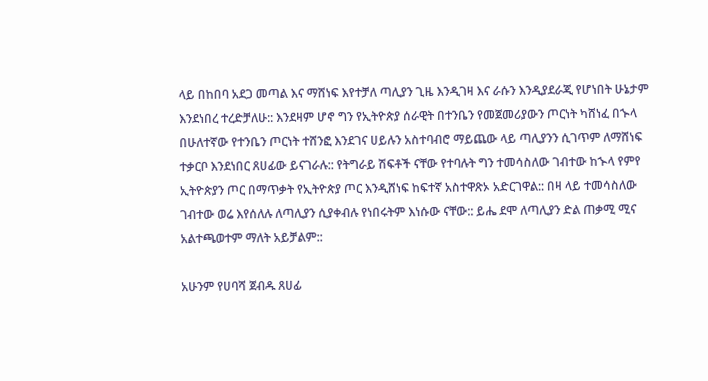ላይ በከበባ አደጋ መጣል እና ማሸነፍ እየተቻለ ጣሊያን ጊዜ እንዲገዛ እና ራሱን እንዲያደራጂ የሆነበት ሁኔታም እንደነበረ ተረድቻለሁ:: እንደዛም ሆኖ ግን የኢትዮጵያ ሰራዊት በተንቤን የመጀመሪያውን ጦርነት ካሸነፈ በኍላ በሁለተኛው የተንቤን ጦርነት ተሸንፎ እንደገና ሀይሉን አስተባብሮ ማይጨው ላይ ጣሊያንን ሲገጥም ለማሸነፍ ተቃርቦ እንደነበር ጸሀፊው ይናገራሉ:: የትግራይ ሽፍቶች ናቸው የተባሉት ግን ተመሳስለው ገብተው ከኍላ የምየ ኢትዮጵያን ጦር በማጥቃት የኢትዮጵያ ጦር እንዲሸነፍ ከፍተኛ አስተዋጽኦ አድርገዋል:: በዛ ላይ ተመሳስለው ገብተው ወሬ እየሰለሉ ለጣሊያን ሲያቀብሉ የነበሩትም እነሱው ናቸው:: ይሔ ደሞ ለጣሊያን ድል ጠቃሚ ሚና አልተጫወተም ማለት አይቻልም::

አሁንም የሀባሻ ጀብዱ ጸሀፊ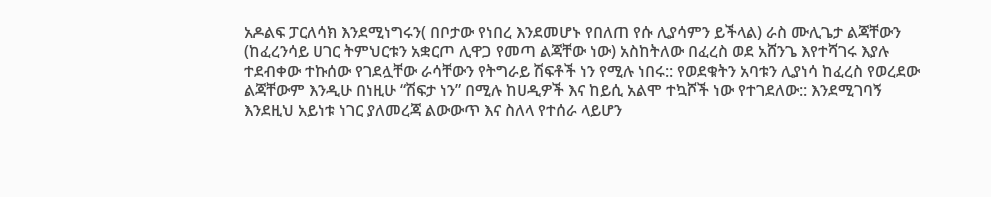አዶልፍ ፓርለሳክ እንደሚነግሩን( በቦታው የነበረ እንደመሆኑ የበለጠ የሱ ሊያሳምን ይችላል) ራስ ሙሊጌታ ልጃቸውን (ከፈረንሳይ ሀገር ትምህርቱን አቋርጦ ሊዋጋ የመጣ ልጃቸው ነው) አስከትለው በፈረስ ወደ አሸንጌ እየተሻገሩ እያሉ ተደብቀው ተኩሰው የገደሏቸው ራሳቸውን የትግራይ ሽፍቶች ነን የሚሉ ነበሩ:: የወደቁትን አባቱን ሊያነሳ ከፈረስ የወረደው ልጃቸውም እንዲሁ በነዚሁ “ሽፍታ ነን” በሚሉ ከሀዲዎች እና ከይሲ አልሞ ተኳሾች ነው የተገደለው:: እንደሚገባኝ እንደዚህ አይነቱ ነገር ያለመረጃ ልውውጥ እና ስለላ የተሰራ ላይሆን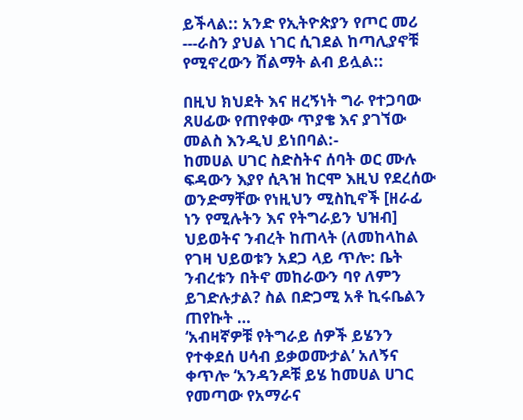ይችላል:: አንድ የኢትዮጵያን የጦር መሪ ---ራስን ያህል ነገር ሲገደል ከጣሊያኖቹ የሚኖረውን ሽልማት ልብ ይሏል::

በዚህ ክህደት እና ዘረኝነት ግራ የተጋባው ጸሀፊው የጠየቀው ጥያቄ እና ያገኘው መልስ እንዲህ ይነበባል:-
ከመሀል ሀገር ስድስትና ሰባት ወር ሙሉ ፍዳውን እያየ ሲጓዝ ከርሞ እዚህ የደረሰው ወንድማቸው የነዚህን ሚስኪኖች [ዘራፊ ነን የሚሉትን እና የትግራይን ህዝብ] ህይወትና ንብረት ከጠላት (ለመከላከል የገዛ ህይወቱን አደጋ ላይ ጥሎ: ቤት ንብረቱን በትኖ መከራውን ባየ ለምን ይገድሉታል? ስል በድጋሚ አቶ ኪሩቤልን ጠየኩት …
‘አብዛኛዎቹ የትግራይ ሰዎች ይሄንን የተቀደሰ ሀሳብ ይቃወሙታል’ አለኝና ቀጥሎ ‘አንዳንዶቹ ይሄ ከመሀል ሀገር የመጣው የአማራና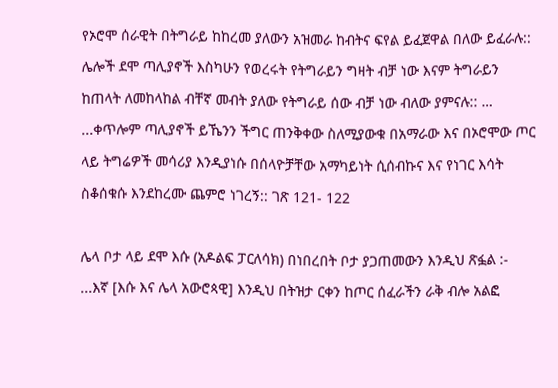የኦሮሞ ሰራዊት በትግራይ ከከረመ ያለውን አዝመራ ከብትና ፍየል ይፈጀዋል በለው ይፈራሉ:: ሌሎች ደሞ ጣሊያኖች እስካሁን የወረሩት የትግራይን ግዛት ብቻ ነው እናም ትግራይን ከጠላት ለመከላከል ብቸኛ መብት ያለው የትግራይ ሰው ብቻ ነው ብለው ያምናሉ:: …
...ቀጥሎም ጣሊያኖች ይኼንን ችግር ጠንቅቀው ስለሚያውቁ በአማራው እና በኦሮሞው ጦር ላይ ትግሬዎች መሳሪያ እንዲያነሱ በሰላዮቻቸው አማካይነት ሲሰብኩና እና የነገር እሳት ስቆሰቁሱ እንደከረሙ ጨምሮ ነገረኝ:: ገጽ 121- 122

ሌላ ቦታ ላይ ደሞ እሱ (አዶልፍ ፓርለሳክ) በነበረበት ቦታ ያጋጠመውን እንዲህ ጽፏል :-
...እኛ [እሱ እና ሌላ አውሮጳዊ] እንዲህ በትዝታ ርቀን ከጦር ሰፈራችን ራቅ ብሎ አልፎ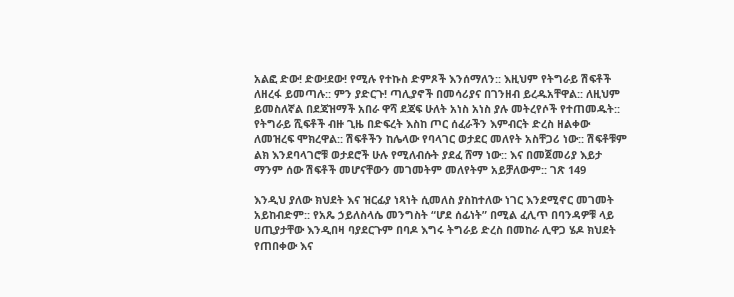አልፎ ድው! ድው!ደው! የሚሉ የተኩስ ድምጾች እንሰማለን:: እዚህም የትግራይ ሽፍቶች ለዘረፋ ይመጣሉ:: ምን ያድርጉ! ጣሊያኖች በመሳሪያና በገንዘብ ይረዱአቸዋል:: ለዚህም ይመስለኛል በደጃዝማች አበራ ዋሻ ደጃፍ ሁለት አነስ አነስ ያሉ መትረየሶች የተጠመዱት::
የትግራይ ሺፍቶች ብዙ ጊዜ በድፍረት እስከ ጦር ሰፈራችን እምብርት ድረስ ዘልቀው ለመዝረፍ ሞክረዋል:: ሽፍቶችን ከሌላው የባላገር ወታደር መለየት አስቸጋሪ ነው:: ሽፍቶቹም ልክ እንደባላገሮቹ ወታደሮች ሁሉ የሚለብሱት ያደፈ ሸማ ነው:: እና በመጀመሪያ እይታ ማንም ሰው ሽፍቶች መሆናቸውን መገመትም መለየትም አይቻለውም:: ገጽ 149

እንዲህ ያለው ክህደት እና ዝርፊያ ነጻነት ሲመለስ ያስከተለው ነገር እንደሚኖር መገመት አይከብድም:: የአጼ ኃይለስላሴ መንግስት “ሆደ ሰፊነት” በሚል ፈሊጥ በባንዳዎቹ ላይ ሀጢያታቸው እንዲበዛ ባያደርጉም በባዶ እግሩ ትግራይ ድረስ በመከራ ሊዋጋ ሄዶ ክህደት የጠበቀው እና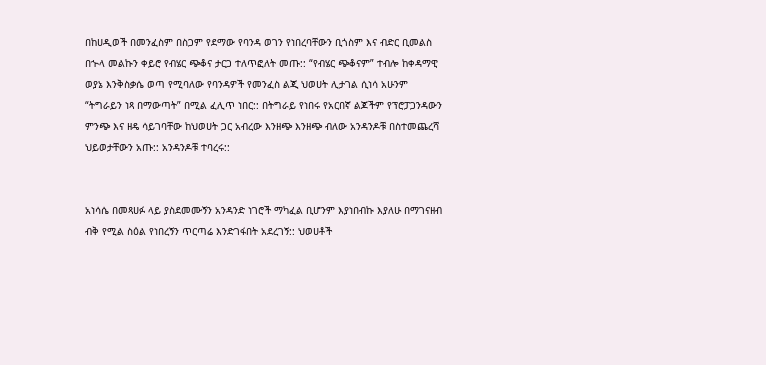በከሀዲወች በመንፈስም በስጋም የደማው የባንዳ ወገን የነበረባቸውን ቢጎስም እና ብድር ቢመልስ በኍላ መልኩን ቀይሮ የብሄር ጭቆና ታርጋ ተለጥፎለት መጡ:: “የብሄር ጭቆናም” ተብሎ ከቀዳማዊ ወያኔ እንቅስቃሴ ወጣ የሚባለው የባንዳዎች የመንፈስ ልጂ ህወሀት ሊታገል ሲነሳ አሁንም “ትግራይን ነጻ በማውጣት” በሚል ፈሊጥ ነበር:: በትግራይ የነበሩ የአርበኛ ልጆችም የፕሮፓጋንዳውን ምንጭ እና ዘዴ ሳይገባቸው ከህወሀት ጋር አብረው እንዘጭ እንዘጭ ብለው አንዳንዶቹ በስተመጨረሻ ህይወታቸውን አጡ:: አንዳንዶቹ ተባረሩ::


አነሳሴ በመጻሀፉ ላይ ያስደመሙኝን አንዳንድ ነገሮች ማካፈል ቢሆንም እያነበብኩ እያለሁ በማገናዘብ ብቅ የሚል ስዕል የነበረኝን ጥርጣሬ እንድገፋበት አደረገኝ:: ህወሀቶች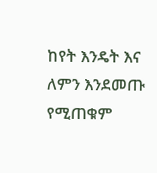ከየት እንዴት እና ለምን እንደመጡ የሚጠቁም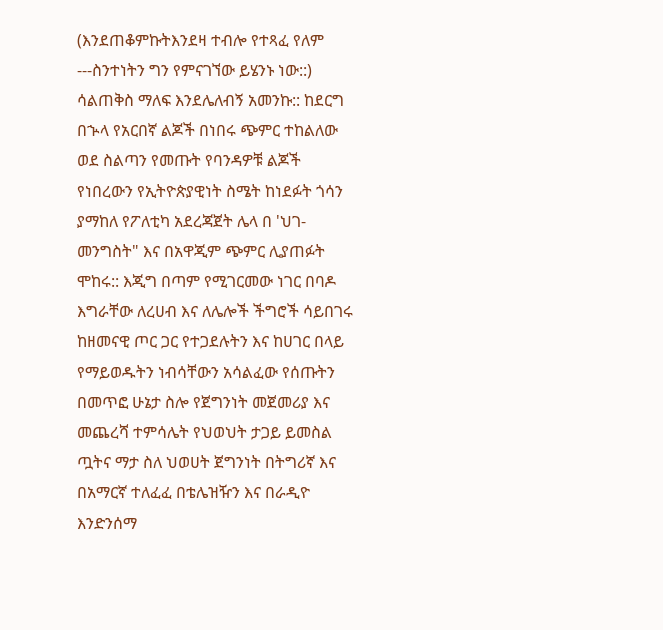(እንደጠቆምኩትእንደዛ ተብሎ የተጻፈ የለም ---ስንተነትን ግን የምናገኘው ይሄንኑ ነው::) ሳልጠቅስ ማለፍ እንደሌለብኝ አመንኩ:: ከደርግ በኍላ የአርበኛ ልጆች በነበሩ ጭምር ተከልለው ወደ ስልጣን የመጡት የባንዳዎቹ ልጆች የነበረውን የኢትዮጵያዊነት ስሜት ከነደፉት ጎሳን ያማከለ የፖለቲካ አደረጃጀት ሌላ በ 'ህገ-መንግስት" እና በአዋጂም ጭምር ሊያጠፉት ሞከሩ:: እጂግ በጣም የሚገርመው ነገር በባዶ እግራቸው ለረሀብ እና ለሌሎች ችግሮች ሳይበገሩ ከዘመናዊ ጦር ጋር የተጋደሉትን እና ከሀገር በላይ የማይወዱትን ነብሳቸውን አሳልፈው የሰጡትን በመጥፎ ሁኔታ ስሎ የጀግንነት መጀመሪያ እና መጨረሻ ተምሳሌት የህወህት ታጋይ ይመስል ጧትና ማታ ስለ ህወሀት ጀግንነት በትግሪኛ እና በአማርኛ ተለፈፈ በቴሌዝዥን እና በራዲዮ እንድንሰማ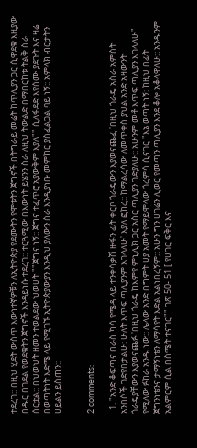ተደረገ:: በዚህ ሂደት ውስጥ እውነተኛዎቹን ለኢትዮጵያ የደሙትን የሞቱትን ጀግኖች በትግራይ መሬት ከጥሊያን ጋር ሲዋደቁ እዚያው በዱር በገደል የወደቁትን ጀግኖች እንዳይነሱ ተደረገ:: ተርጓሚው በእውነት ይሄንን ስራ ለዚህ ትውልድ በማበርከቱ ትልቅ ስራ ሰርቷል:: በህወህት ዘመን ተወልደው ህወሀት ""ጀግና ነኝ:: ጀግና ተፈጥሮ አያውቅም እያለ"" ሲለፋደድ እየሰሙ ያደጉት እና ዛሬ በወጣትነት እድሜ ላይ የሚገኙ ኢትዮጵያውያን እንዲህ ያለውን ስራ እንዲያነቡ መምከር ያስፈልጋል ባይ ነኝ:: አምላክ ብርታትን ሀይልን ይስጠን::


2 comments:

  1. "አንድ ቆፍጣና በራስ ካሳ የሜዳ ላይ ተንቀሳቃሽ ዙፋን ፊት ቀርቦ ጎራዴውን እያወናጨፈ 'በዚህ ጎራዴ አስራ አምስት አንበሶች ገድየበታልሁ: ሁለት እጥፍ ጣሊያንም እገላለሁ' እያለ ፎከረ:: ከማልረሳው ለመጥቀስ ያህል አንድ አዛውንት ጎራዴያቸውን እያወናጨፉ 'በዚህ ጎራዴ ከእምየ ምኒሊክ ጋር አስር ጣሊያን ገድያለሁ:: አሁንም መቶ እጥፍ ጣሊያን እገላለሁ" የሚለው ፉከራ አንዱ ነው:: ሌላው አንድ በግምት ሀያ አመት የማይሞላው ጎረምሳ ሲናገር "እኔ ወጣት ነኝ: ከዚህ በፊት ጀግንነቴንና ታማኝነቴን ለማሳየት እድል አልነበረኝም:: አሁን ግን ሀገሬን ሊወር የመጣን ጣሊያን እንደ ቆሎ አቆላዋለሁ:: አንዱንም አልምርም ሲል በስሜት ተናገር"" ገጽ 50- 51 [ የሀገር ፍቅር እና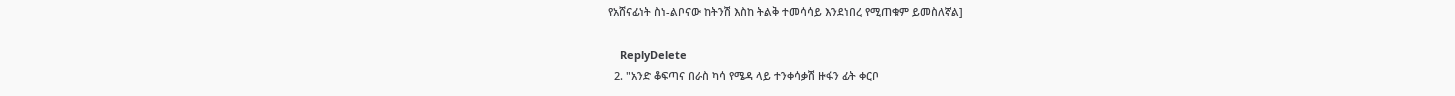የአሸናፊነት ስነ-ልቦናው ከትንሽ እስከ ትልቅ ተመሳሳይ እንደነበረ የሚጠቁም ይመስለኛል]

    ReplyDelete
  2. "አንድ ቆፍጣና በራስ ካሳ የሜዳ ላይ ተንቀሳቃሽ ዙፋን ፊት ቀርቦ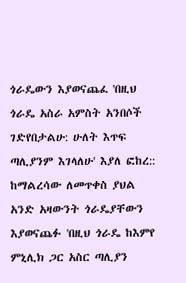ጎራዴውን እያወናጨፈ 'በዚህ ጎራዴ አስራ አምስት አንበሶች ገድየበታልሁ: ሁለት እጥፍ ጣሊያንም እገላለሁ' እያለ ፎከረ:: ከማልረሳው ለመጥቀስ ያህል አንድ አዛውንት ጎራዴያቸውን እያወናጨፉ 'በዚህ ጎራዴ ከእምየ ምኒሊክ ጋር አስር ጣሊያን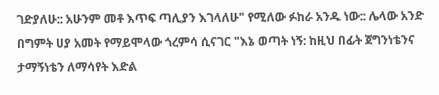ገድያለሁ:: አሁንም መቶ እጥፍ ጣሊያን እገላለሁ" የሚለው ፉከራ አንዱ ነው:: ሌላው አንድ በግምት ሀያ አመት የማይሞላው ጎረምሳ ሲናገር "እኔ ወጣት ነኝ: ከዚህ በፊት ጀግንነቴንና ታማኝነቴን ለማሳየት እድል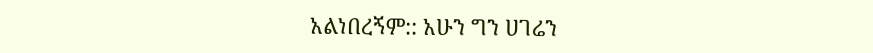አልነበረኝም:: አሁን ግን ሀገሬን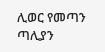ሊወር የመጣን ጣሊያን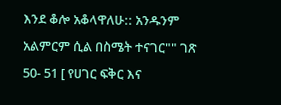እንደ ቆሎ አቆላዋለሁ:: አንዱንም አልምርም ሲል በስሜት ተናገር"" ገጽ 50- 51 [ የሀገር ፍቅር እና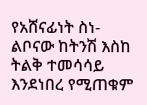የአሸናፊነት ስነ-ልቦናው ከትንሽ እስከ ትልቅ ተመሳሳይ እንደነበረ የሚጠቁም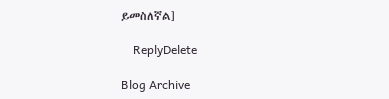ይመስለኛል]

    ReplyDelete

Blog Archive